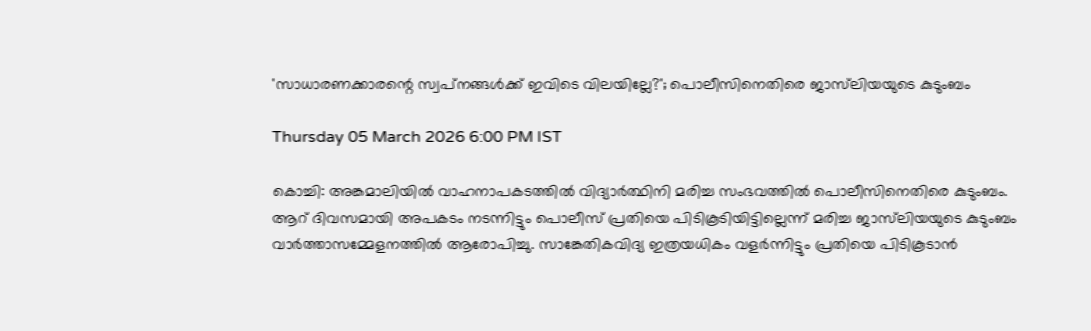'സാധാരണക്കാരന്റെ സ്വപ്‌നങ്ങൾക്ക് ഇവിടെ വിലയില്ലേ?'; പൊലീസിനെതിരെ ജാസ്‌ലിയയുടെ കുടുംബം

Thursday 05 March 2026 6:00 PM IST

കൊച്ചി: അങ്കമാലിയിൽ വാഹനാപകടത്തിൽ വിദ്യാർത്ഥിനി മരിച്ച സംഭവത്തിൽ പൊലീസിനെതിരെ കുടുംബം. ആറ് ദിവസമായി അപകടം നടന്നിട്ടും പൊലീസ് പ്രതിയെ പിടികൂടിയിട്ടില്ലെന്ന് മരിച്ച ജാസ്‍ലിയയുടെ കുടുംബം വാര്‍ത്താസമ്മേളനത്തിൽ ആരോപിച്ചു. സാങ്കേതികവിദ്യ ഇത്രയധികം വളര്‍ന്നിട്ടും പ്രതിയെ പിടികൂടാൻ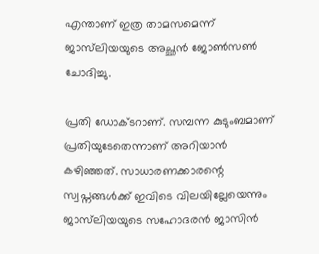എന്താണ് ഇത്ര താമസമെന്ന് ജാസ്‍ലിയയുടെ അച്ഛൻ ജോണ്‍സണ്‍ ചോദിച്ചു.

പ്രതി ഡോക്ടറാണ്. സമ്പന്ന കുടുംബമാണ് പ്രതിയുടേതെന്നാണ് അറിയാൻ കഴിഞ്ഞത്. സാധാരണക്കാരന്റെ സ്വപ്നങ്ങള്‍ക്ക് ഇവിടെ വിലയില്ലേയെന്നും ജാസ്‍ലിയയുടെ സഹോദരൻ ജാസിൻ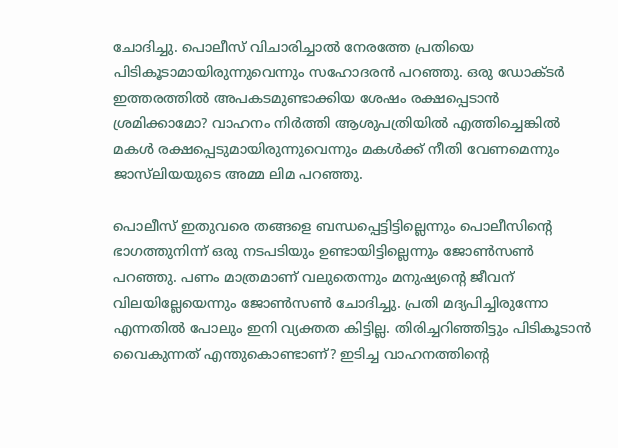ചോദിച്ചു. പൊലീസ് വിചാരിച്ചാൽ നേരത്തേ പ്രതിയെ പിടികൂടാമായിരുന്നുവെന്നും സഹോദരൻ പറഞ്ഞു. ഒരു ഡോക്‌ടർ ഇത്തരത്തിൽ അപകടമുണ്ടാക്കിയ ശേഷം രക്ഷപ്പെടാൻ ശ്രമിക്കാമോ? വാഹനം നിർത്തി ആശുപത്രിയിൽ എത്തിച്ചെങ്കിൽ മകൾ രക്ഷപ്പെടുമായിരുന്നുവെന്നും മകള്‍ക്ക് നീതി വേണമെന്നും ജാസ്‍ലിയയുടെ അമ്മ ലിമ പറഞ്ഞു.

പൊലീസ് ഇതുവരെ തങ്ങളെ ബന്ധപ്പെട്ടിട്ടില്ലെന്നും പൊലീസിന്റെ ഭാഗത്തുനിന്ന് ഒരു നടപടിയും ഉണ്ടായിട്ടില്ലെന്നും ജോണ്‍സണ്‍ പറഞ്ഞു. പണം മാത്രമാണ് വലുതെന്നും മനുഷ്യന്റെ ജീവന് വിലയില്ലേയെന്നും ജോണ്‍സണ്‍ ചോദിച്ചു. പ്രതി മദ്യപിച്ചിരുന്നോ എന്നതിൽ പോലും ഇനി വ്യക്തത കിട്ടില്ല. തിരിച്ചറിഞ്ഞിട്ടും പിടികൂടാൻ വൈകുന്നത് എന്തുകൊണ്ടാണ്? ഇടിച്ച വാഹനത്തിന്റെ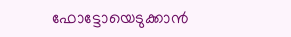ഫോട്ടോയെടുക്കാൻ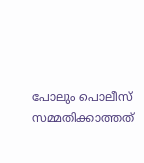പോലും പൊലീസ് സമ്മതിക്കാത്തത്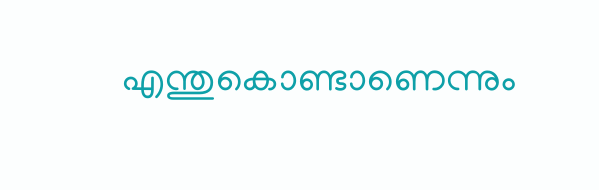എന്തുകൊണ്ടാണെന്നും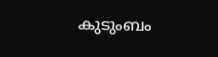കുടുംബം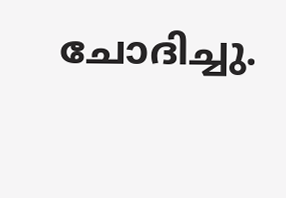ചോദിച്ചു.